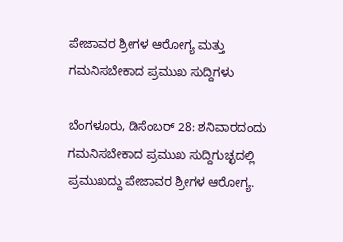ಪೇಜಾವರ ಶ್ರೀಗಳ ಆರೋಗ್ಯ ಮತ್ತು ಗಮನಿಸಬೇಕಾದ ಪ್ರಮುಖ ಸುದ್ದಿಗಳು

ಬೆಂಗಳೂರು, ಡಿಸೆಂಬರ್ 28: ಶನಿವಾರದಂದು ಗಮನಿಸಬೇಕಾದ ಪ್ರಮುಖ ಸುದ್ದಿಗುಚ್ಛದಲ್ಲಿ ಪ್ರಮುಖದ್ದು ಪೇಜಾವರ ಶ್ರೀಗಳ ಆರೋಗ್ಯ.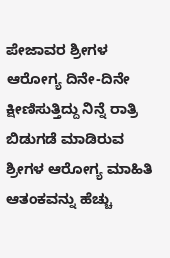ಪೇಜಾವರ ಶ್ರೀಗಳ ಆರೋಗ್ಯ ದಿನೇ-ದಿನೇ ಕ್ಷೀಣಿಸುತ್ತಿದ್ದು ನಿನ್ನೆ ರಾತ್ರಿ ಬಿಡುಗಡೆ ಮಾಡಿರುವ ಶ್ರೀಗಳ ಆರೋಗ್ಯ ಮಾಹಿತಿ ಆತಂಕವನ್ನು ಹೆಚ್ಚು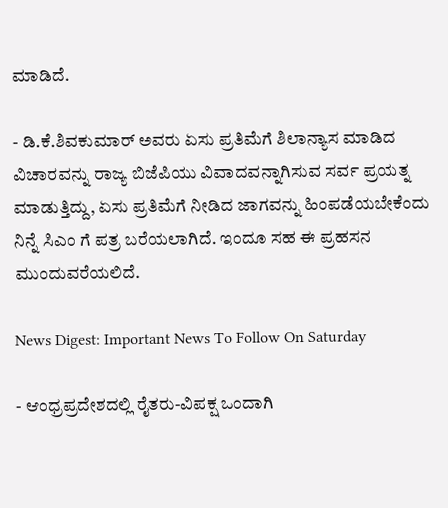ಮಾಡಿದೆ.

- ಡಿ.ಕೆ.ಶಿವಕುಮಾರ್ ಅವರು ಏಸು ಪ್ರತಿಮೆಗೆ ಶಿಲಾನ್ಯಾಸ ಮಾಡಿದ ವಿಚಾರವನ್ನು ರಾಜ್ಯ ಬಿಜೆಪಿಯು ವಿವಾದವನ್ನಾಗಿಸುವ ಸರ್ವ ಪ್ರಯತ್ನ ಮಾಡುತ್ತಿದ್ದು, ಏಸು ಪ್ರತಿಮೆಗೆ ನೀಡಿದ ಜಾಗವನ್ನು ಹಿಂಪಡೆಯಬೇಕೆಂದು ನಿನ್ನೆ ಸಿಎಂ ಗೆ ಪತ್ರ ಬರೆಯಲಾಗಿದೆ. ಇಂದೂ ಸಹ ಈ ಪ್ರಹಸನ ಮುಂದುವರೆಯಲಿದೆ.

News Digest: Important News To Follow On Saturday

- ಆಂಧ್ರಪ್ರದೇಶದಲ್ಲಿ ರೈತರು-ವಿಪಕ್ಷ ಒಂದಾಗಿ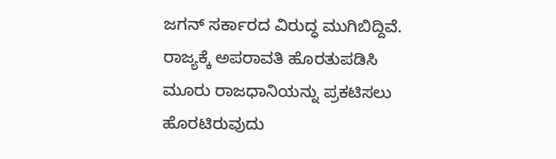ಜಗನ್ ಸರ್ಕಾರದ ವಿರುದ್ಧ ಮುಗಿಬಿದ್ದಿವೆ. ರಾಜ್ಯಕ್ಕೆ ಅಪರಾವತಿ ಹೊರತುಪಡಿಸಿ ಮೂರು ರಾಜಧಾನಿಯನ್ನು ಪ್ರಕಟಿಸಲು ಹೊರಟಿರುವುದು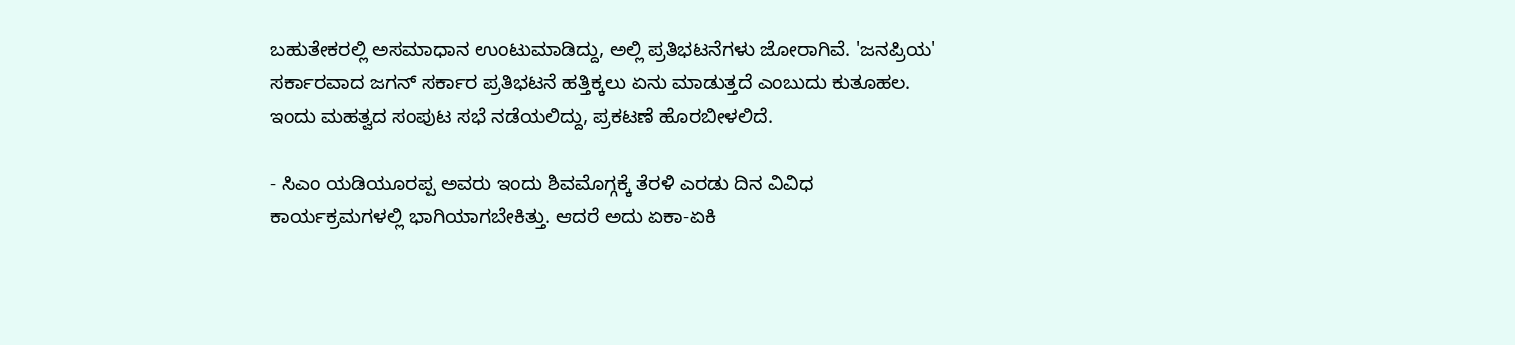ಬಹುತೇಕರಲ್ಲಿ ಅಸಮಾಧಾನ ಉಂಟುಮಾಡಿದ್ದು, ಅಲ್ಲಿ ಪ್ರತಿಭಟನೆಗಳು ಜೋರಾಗಿವೆ. 'ಜನಪ್ರಿಯ' ಸರ್ಕಾರವಾದ ಜಗನ್ ಸರ್ಕಾರ ಪ್ರತಿಭಟನೆ ಹತ್ತಿಕ್ಕಲು ಏನು ಮಾಡುತ್ತದೆ ಎಂಬುದು ಕುತೂಹಲ. ಇಂದು ಮಹತ್ವದ ಸಂಪುಟ ಸಭೆ ನಡೆಯಲಿದ್ದು, ಪ್ರಕಟಣೆ ಹೊರಬೀಳಲಿದೆ.

- ಸಿಎಂ ಯಡಿಯೂರಪ್ಪ ಅವರು ಇಂದು ಶಿವಮೊಗ್ಗಕ್ಕೆ ತೆರಳಿ ಎರಡು ದಿನ ವಿವಿಧ ಕಾರ್ಯಕ್ರಮಗಳಲ್ಲಿ ಭಾಗಿಯಾಗಬೇಕಿತ್ತು. ಆದರೆ ಅದು ಏಕಾ-ಏಕಿ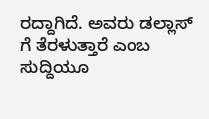ರದ್ದಾಗಿದೆ. ಅವರು ಡಲ್ಲಾಸ್‌ ಗೆ ತೆರಳುತ್ತಾರೆ ಎಂಬ ಸುದ್ದಿಯೂ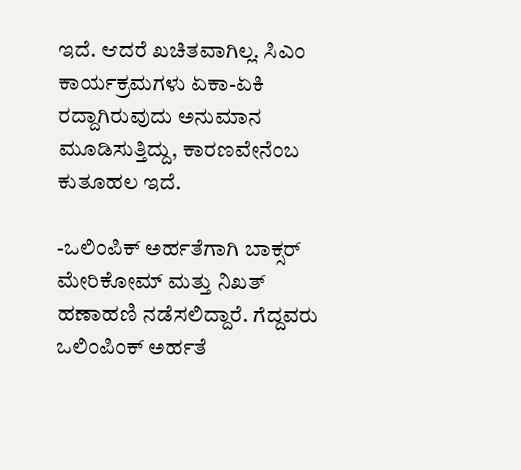ಇದೆ. ಆದರೆ ಖಚಿತವಾಗಿಲ್ಲ. ಸಿಎಂ ಕಾರ್ಯಕ್ರಮಗಳು ಏಕಾ-ಏಕಿ ರದ್ದಾಗಿರುವುದು ಅನುಮಾನ ಮೂಡಿಸುತ್ತಿದ್ದು, ಕಾರಣವೇನೆಂಬ ಕುತೂಹಲ ಇದೆ.

-ಒಲಿಂಪಿಕ್ ಅರ್ಹತೆಗಾಗಿ ಬಾಕ್ಸರ್ ಮೇರಿಕೋಮ್ ಮತ್ತು ನಿಖತ್ ಹಣಾಹಣಿ ನಡೆಸಲಿದ್ದಾರೆ. ಗೆದ್ದವರು ಒಲಿಂಪಿಂಕ್‌ ಅರ್ಹತೆ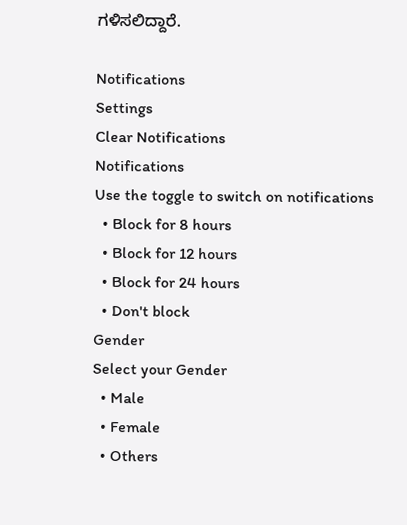ಗಳಿಸಲಿದ್ದಾರೆ.

Notifications
Settings
Clear Notifications
Notifications
Use the toggle to switch on notifications
  • Block for 8 hours
  • Block for 12 hours
  • Block for 24 hours
  • Don't block
Gender
Select your Gender
  • Male
  • Female
  • Others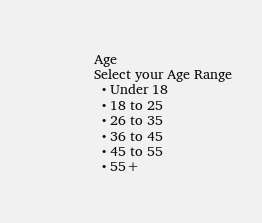Age
Select your Age Range
  • Under 18
  • 18 to 25
  • 26 to 35
  • 36 to 45
  • 45 to 55
  • 55+